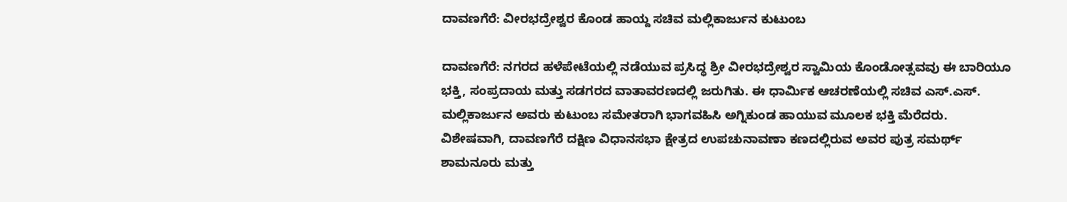ದಾವಣಗೆರೆ: ವೀರಭದ್ರೇಶ್ವರ ಕೊಂಡ ಹಾಯ್ದ ಸಚಿವ ಮಲ್ಲಿಕಾರ್ಜುನ ಕುಟುಂಬ

ದಾವಣಗೆರೆ: ನಗರದ ಹಳೆಪೇಟೆಯಲ್ಲಿ ನಡೆಯುವ ಪ್ರಸಿದ್ಧ ಶ್ರೀ ವೀರಭದ್ರೇಶ್ವರ ಸ್ವಾಮಿಯ ಕೊಂಡೋತ್ಸವವು ಈ ಬಾರಿಯೂ ಭಕ್ತಿ, ಸಂಪ್ರದಾಯ ಮತ್ತು ಸಡಗರದ ವಾತಾವರಣದಲ್ಲಿ ಜರುಗಿತು. ಈ ಧಾರ್ಮಿಕ ಆಚರಣೆಯಲ್ಲಿ ಸಚಿವ ಎಸ್.ಎಸ್. ಮಲ್ಲಿಕಾರ್ಜುನ ಅವರು ಕುಟುಂಬ ಸಮೇತರಾಗಿ ಭಾಗವಹಿಸಿ ಅಗ್ನಿಕುಂಡ ಹಾಯುವ ಮೂಲಕ ಭಕ್ತಿ ಮೆರೆದರು. ವಿಶೇಷವಾಗಿ, ದಾವಣಗೆರೆ ದಕ್ಷಿಣ ವಿಧಾನಸಭಾ ಕ್ಷೇತ್ರದ ಉಪಚುನಾವಣಾ ಕಣದಲ್ಲಿರುವ ಅವರ ಪುತ್ರ ಸಮರ್ಥ್ ಶಾಮನೂರು ಮತ್ತು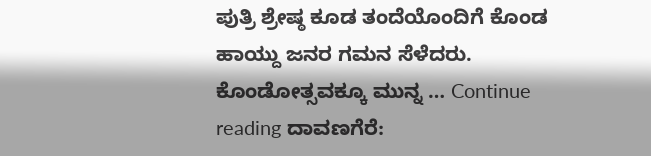ಪುತ್ರಿ ಶ್ರೇಷ್ಠ ಕೂಡ ತಂದೆಯೊಂದಿಗೆ ಕೊಂಡ ಹಾಯ್ದು ಜನರ ಗಮನ ಸೆಳೆದರು. ಕೊಂಡೋತ್ಸವಕ್ಕೂ ಮುನ್ನ … Continue reading ದಾವಣಗೆರೆ: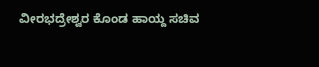ವೀರಭದ್ರೇಶ್ವರ ಕೊಂಡ ಹಾಯ್ದ ಸಚಿವ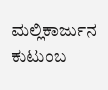ಮಲ್ಲಿಕಾರ್ಜುನ ಕುಟುಂಬ